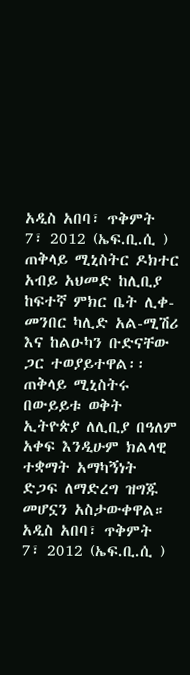አዲስ አበባ፣ ጥቅምት 7፣ 2012 (ኤፍ.ቢ.ሲ ) ጠቅላይ ሚኒስትር ዶክተር አብይ አህመድ ከሊቢያ ከፍተኛ ምክር ቤት ሊቀ-መንበር ካሊድ አል-ሚሽሪ እና ከልዑካን ቡድናቸው ጋር ተወያይተዋል፡፡
ጠቅላይ ሚኒስትሩ በውይይቱ ወቅት ኢትዮጵያ ለሊቢያ በዓለም አቀፍ እንዲሁም ክልላዊ ተቋማት አማካኝነት ድጋፍ ለማድረግ ዝግጁ መሆኗን አስታውቀዋል።
አዲስ አበባ፣ ጥቅምት 7፣ 2012 (ኤፍ.ቢ.ሲ )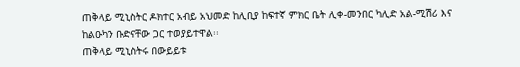ጠቅላይ ሚኒስትር ዶክተር አብይ አህመድ ከሊቢያ ከፍተኛ ምክር ቤት ሊቀ-መንበር ካሊድ አል-ሚሽሪ እና ከልዑካን ቡድናቸው ጋር ተወያይተዋል፡፡
ጠቅላይ ሚኒስትሩ በውይይቱ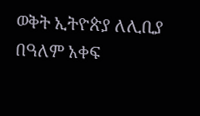ወቅት ኢትዮጵያ ለሊቢያ በዓለም አቀፍ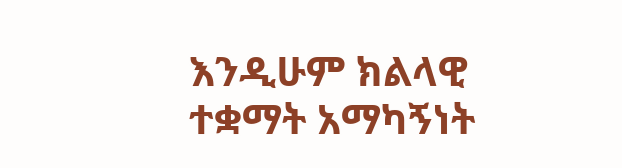እንዲሁም ክልላዊ ተቋማት አማካኝነት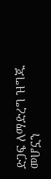ድጋፍ ለማድረግ ዝግጁ መሆኗን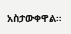አስታውቀዋል።